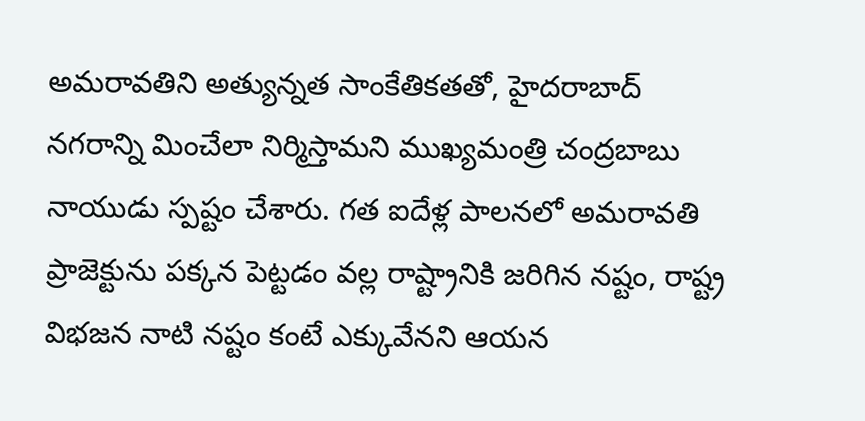అమరావతిని అత్యున్నత సాంకేతికతతో, హైదరాబాద్ నగరాన్ని మించేలా నిర్మిస్తామని ముఖ్యమంత్రి చంద్రబాబు నాయుడు స్పష్టం చేశారు. గత ఐదేళ్ల పాలనలో అమరావతి ప్రాజెక్టును పక్కన పెట్టడం వల్ల రాష్ట్రానికి జరిగిన నష్టం, రాష్ట్ర విభజన నాటి నష్టం కంటే ఎక్కువేనని ఆయన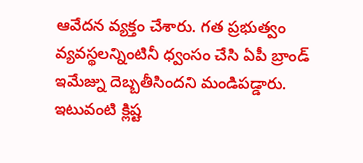ఆవేదన వ్యక్తం చేశారు. గత ప్రభుత్వం వ్యవస్థలన్నింటినీ ధ్వంసం చేసి ఏపీ బ్రాండ్ ఇమేజ్ను దెబ్బతీసిందని మండిపడ్డారు. ఇటువంటి క్లిష్ట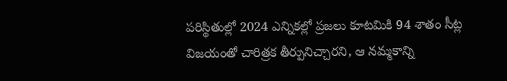పరిస్థితుల్లో 2024 ఎన్నికల్లో ప్రజలు కూటమికి 94 శాతం సీట్ల విజయంతో చారిత్రక తీర్పునిచ్చారని, ఆ నమ్మకాన్ని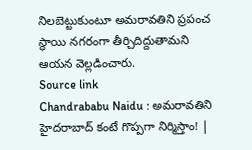నిలబెట్టుకుంటూ అమరావతిని ప్రపంచ స్థాయి నగరంగా తీర్చిదిద్దుతామని ఆయన వెల్లడించారు.
Source link
Chandrababu Naidu : అమరావతిని హైదరాబాద్ కంటే గొప్పగా నిర్మిస్తాం! |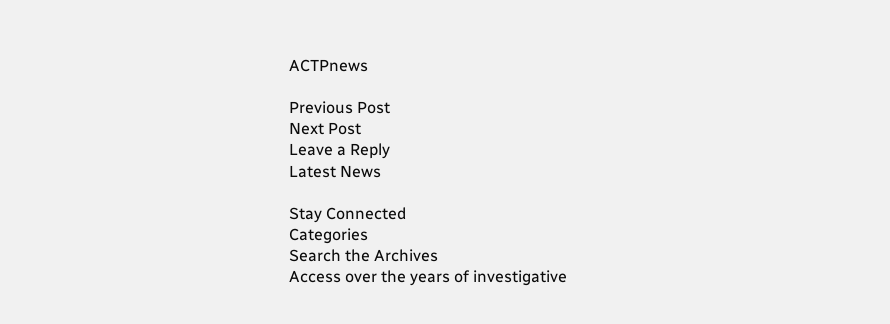ACTPnews

Previous Post
Next Post
Leave a Reply
Latest News

Stay Connected
Categories
Search the Archives
Access over the years of investigative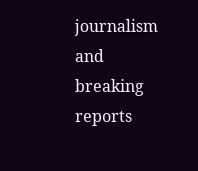journalism and breaking reports